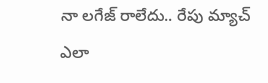నా లగేజ్ రాలేదు.. రేపు మ్యాచ్ ఎలా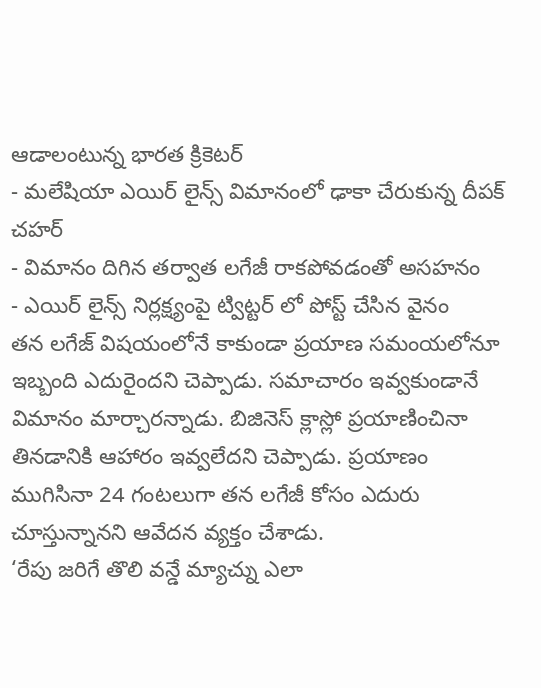ఆడాలంటున్న భారత క్రికెటర్
- మలేషియా ఎయిర్ లైన్స్ విమానంలో ఢాకా చేరుకున్న దీపక్ చహర్
- విమానం దిగిన తర్వాత లగేజీ రాకపోవడంతో అసహనం
- ఎయిర్ లైన్స్ నిర్లక్ష్యంపై ట్విట్టర్ లో పోస్ట్ చేసిన వైనం
తన లగేజ్ విషయంలోనే కాకుండా ప్రయాణ సమంయలోనూ ఇబ్బంది ఎదురైందని చెప్పాడు. సమాచారం ఇవ్వకుండానే విమానం మార్చారన్నాడు. బిజినెస్ క్లాస్లో ప్రయాణించినా తినడానికి ఆహారం ఇవ్వలేదని చెప్పాడు. ప్రయాణం ముగిసినా 24 గంటలుగా తన లగేజీ కోసం ఎదురు చూస్తున్నానని ఆవేదన వ్యక్తం చేశాడు.
‘రేపు జరిగే తొలి వన్డే మ్యాచ్ను ఎలా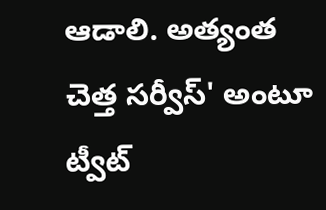ఆడాలి. అత్యంత చెత్త సర్వీస్' అంటూ ట్వీట్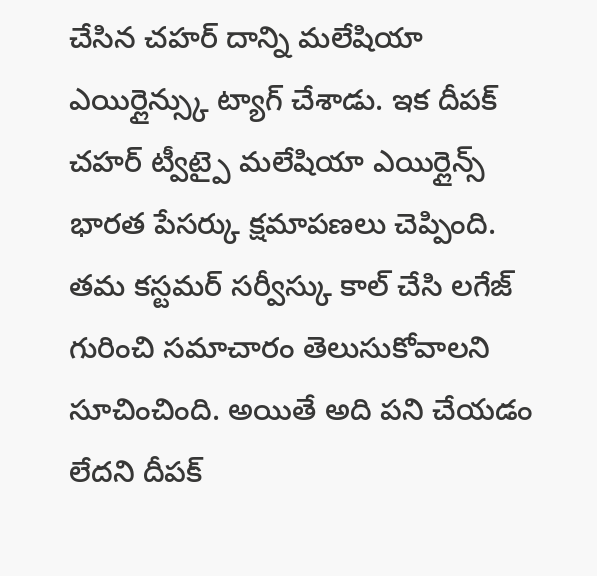చేసిన చహర్ దాన్ని మలేషియా ఎయిర్లైన్స్కు ట్యాగ్ చేశాడు. ఇక దీపక్ చహర్ ట్వీట్పై మలేషియా ఎయిర్లైన్స్ భారత పేసర్కు క్షమాపణలు చెప్పింది. తమ కస్టమర్ సర్వీస్కు కాల్ చేసి లగేజ్ గురించి సమాచారం తెలుసుకోవాలని సూచించింది. అయితే అది పని చేయడం లేదని దీపక్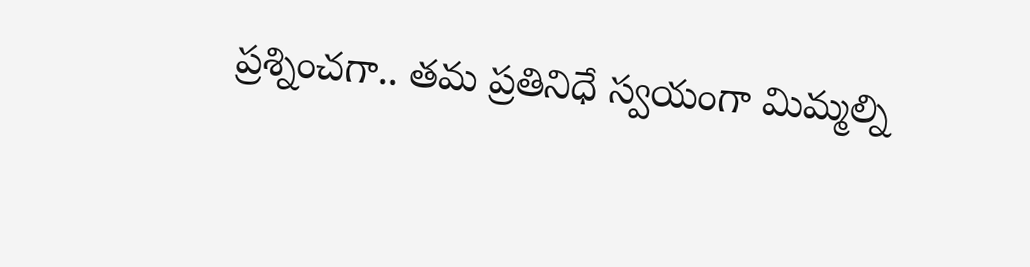ప్రశ్నించగా.. తమ ప్రతినిధే స్వయంగా మిమ్మల్ని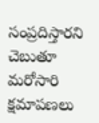సంప్రదిస్తారని చెబుతూ మరోసారి క్షమాపణలు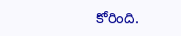కోరింది.